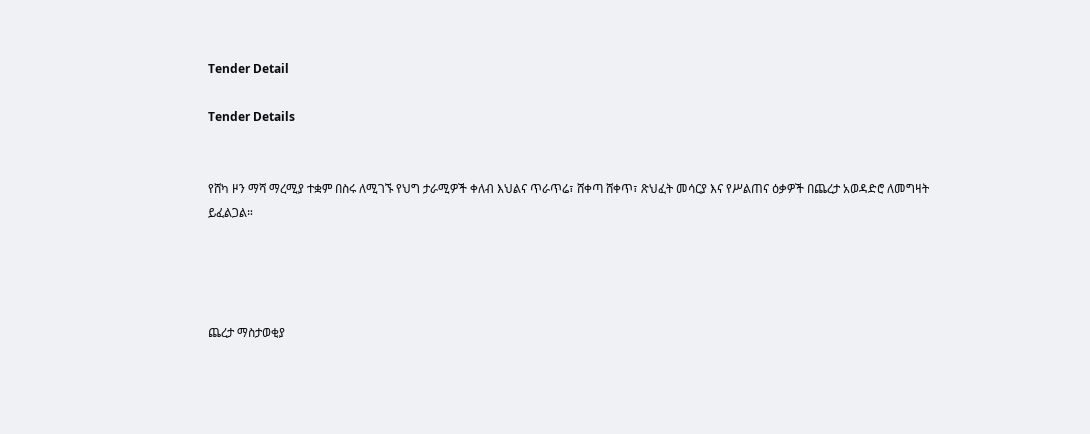Tender Detail

Tender Details


የሸካ ዞን ማሻ ማረሚያ ተቋም በስሩ ለሚገኙ የህግ ታራሚዎች ቀለብ እህልና ጥራጥሬ፣ ሸቀጣ ሸቀጥ፣ ጽህፈት መሳርያ እና የሥልጠና ዕቃዎች በጨረታ አወዳድሮ ለመግዛት ይፈልጋል።




ጨረታ ማስታወቂያ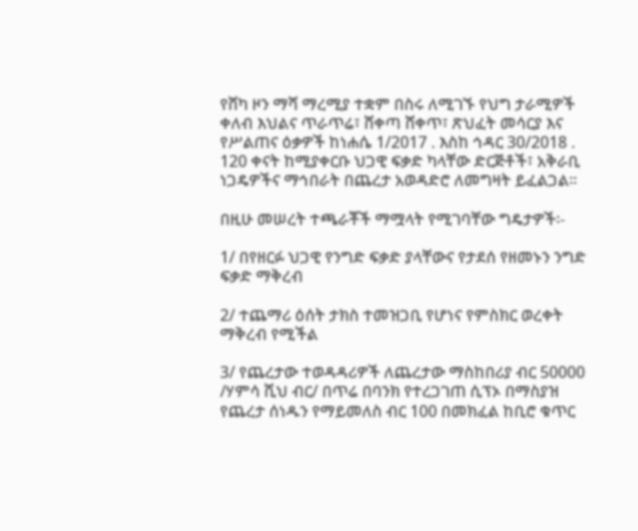የሸካ ዞን ማሻ ማረሚያ ተቋም በስሩ ለሚገኙ የህግ ታራሚዎች ቀለብ እህልና ጥራጥሬ፣ ሸቀጣ ሸቀጥ፣ ጽህፈት መሳርያ እና የሥልጠና ዕቃዎች ከነሐሴ 1/2017 . እስከ ኅዳር 30/2018 . 120 ቀናት ከሚያቀርቡ ህጋዊ ፍቃድ ካላቸው ድርጅቶች፣ አቅራቢ ነጋዴዎችና ማኅበራት በጨረታ አወዳድሮ ለመግዛት ይፈልጋል።

በዚሁ መሠረት ተጫራቾች ማሟላት የሚገባቸው ግዴታዎች፡-

1/ በየዘርፉ ህጋዊ የንግድ ፍቃድ ያላቸውና የታደሰ የዘመኑን ንግድ ፍቃድ ማቅረብ

2/ ተጨማሪ ዕሰት ታክስ ተመዝጋቢ የሆነና የምስክር ወረቀት ማቅረብ የሚችል

3/ የጨረታው ተወዳዳሪዎች ለጨረታው ማስከበሪያ ብር 50000 /ሃምሳ ሺህ ብር/ በጥሬ በባንክ የተረጋገጠ ሲፕኦ በማስያዝ የጨረታ ሰነዱን የማይመለስ ብር 100 በመክፈል ከቢሮ ቁጥር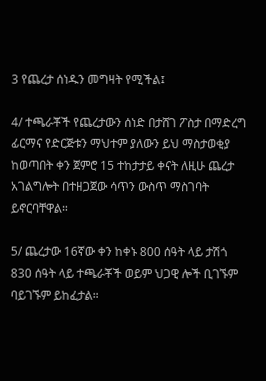3 የጨረታ ሰነዱን መግዛት የሚችል፤

4/ ተጫራቾች የጨረታውን ሰነድ በታሸገ ፖስታ በማድረግ ፊርማና የድርጅቱን ማህተም ያለውን ይህ ማስታወቂያ ከወጣበት ቀን ጀምሮ 15 ተከታታይ ቀናት ለዚሁ ጨረታ አገልግሎት በተዘጋጀው ሳጥን ውስጥ ማስገባት ይኖርባቸዋል።

5/ ጨረታው 16ኛው ቀን ከቀኑ 800 ሰዓት ላይ ታሽጎ 830 ሰዓት ላይ ተጫራቾች ወይም ህጋዊ ሎች ቢገኙም ባይገኙም ይከፈታል።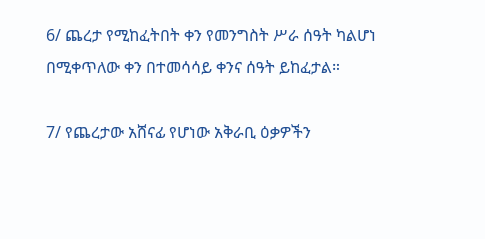6/ ጨረታ የሚከፈትበት ቀን የመንግስት ሥራ ሰዓት ካልሆነ በሚቀጥለው ቀን በተመሳሳይ ቀንና ሰዓት ይከፈታል።

7/ የጨረታው አሸናፊ የሆነው አቅራቢ ዕቃዎችን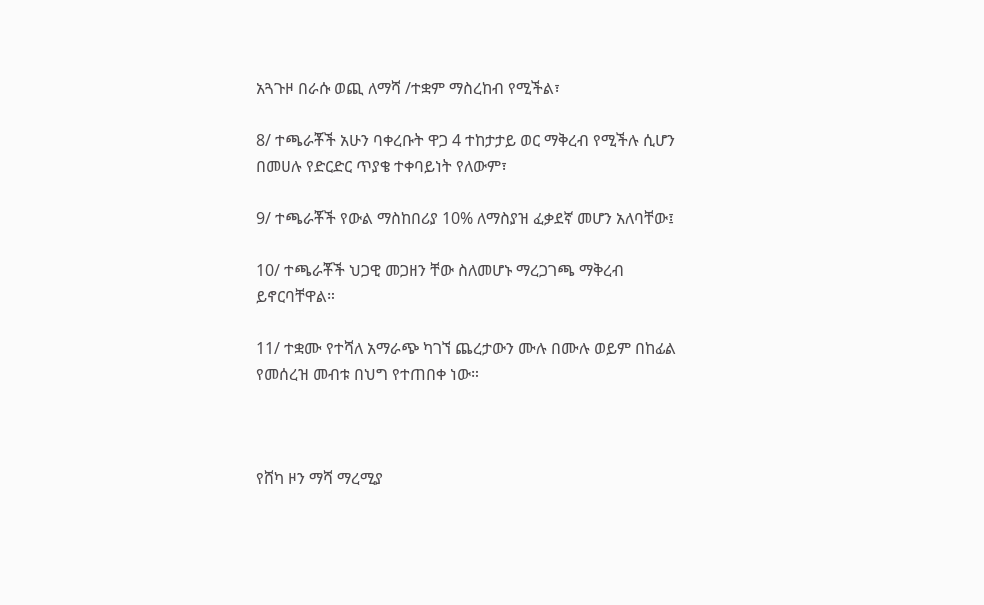አጓጉዞ በራሱ ወጪ ለማሻ /ተቋም ማስረከብ የሚችል፣

8/ ተጫራቾች አሁን ባቀረቡት ዋጋ 4 ተከታታይ ወር ማቅረብ የሚችሉ ሲሆን በመሀሉ የድርድር ጥያቄ ተቀባይነት የለውም፣

9/ ተጫራቾች የውል ማስከበሪያ 10% ለማስያዝ ፈቃደኛ መሆን አለባቸው፤

10/ ተጫራቾች ህጋዊ መጋዘን ቸው ስለመሆኑ ማረጋገጫ ማቅረብ ይኖርባቸዋል።

11/ ተቋሙ የተሻለ አማራጭ ካገኘ ጨረታውን ሙሉ በሙሉ ወይም በከፊል የመሰረዝ መብቱ በህግ የተጠበቀ ነው።



የሸካ ዞን ማሻ ማረሚያ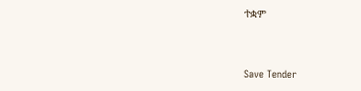ተቋም



Save Tender